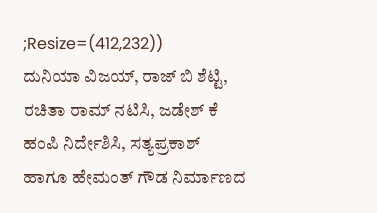;Resize=(412,232))
ದುನಿಯಾ ವಿಜಯ್, ರಾಜ್ ಬಿ ಶೆಟ್ಟಿ, ರಚಿತಾ ರಾಮ್ ನಟಿಸಿ, ಜಡೇಶ್ ಕೆ ಹಂಪಿ ನಿರ್ದೇಶಿಸಿ, ಸತ್ಯಪ್ರಕಾಶ್ ಹಾಗೂ ಹೇಮಂತ್ ಗೌಡ ನಿರ್ಮಾಣದ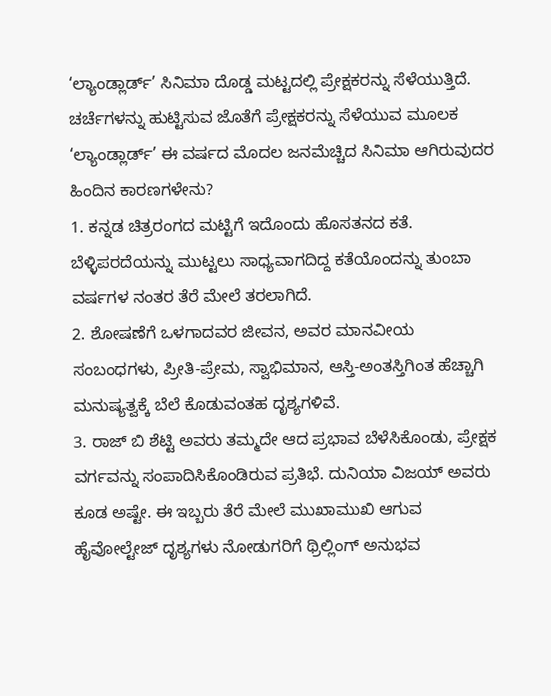‘ಲ್ಯಾಂಡ್ಲಾರ್ಡ್’ ಸಿನಿಮಾ ದೊಡ್ಡ ಮಟ್ಟದಲ್ಲಿ ಪ್ರೇಕ್ಷಕರನ್ನು ಸೆಳೆಯುತ್ತಿದೆ. ಚರ್ಚೆಗಳನ್ನು ಹುಟ್ಟಿಸುವ ಜೊತೆಗೆ ಪ್ರೇಕ್ಷಕರನ್ನು ಸೆಳೆಯುವ ಮೂಲಕ ‘ಲ್ಯಾಂಡ್ಲಾರ್ಡ್’ ಈ ವರ್ಷದ ಮೊದಲ ಜನಮೆಚ್ಚಿದ ಸಿನಿಮಾ ಆಗಿರುವುದರ ಹಿಂದಿನ ಕಾರಣಗಳೇನು?
1. ಕನ್ನಡ ಚಿತ್ರರಂಗದ ಮಟ್ಟಿಗೆ ಇದೊಂದು ಹೊಸತನದ ಕತೆ. ಬೆಳ್ಳಿಪರದೆಯನ್ನು ಮುಟ್ಟಲು ಸಾಧ್ಯವಾಗದಿದ್ದ ಕತೆಯೊಂದನ್ನು ತುಂಬಾ ವರ್ಷಗಳ ನಂತರ ತೆರೆ ಮೇಲೆ ತರಲಾಗಿದೆ.
2. ಶೋಷಣೆಗೆ ಒಳಗಾದವರ ಜೀವನ, ಅವರ ಮಾನವೀಯ ಸಂಬಂಧಗಳು, ಪ್ರೀತಿ-ಪ್ರೇಮ, ಸ್ವಾಭಿಮಾನ, ಆಸ್ತಿ-ಅಂತಸ್ತಿಗಿಂತ ಹೆಚ್ಚಾಗಿ ಮನುಷ್ಯತ್ವಕ್ಕೆ ಬೆಲೆ ಕೊಡುವಂತಹ ದೃಶ್ಯಗಳಿವೆ.
3. ರಾಜ್ ಬಿ ಶೆಟ್ಟಿ ಅವರು ತಮ್ಮದೇ ಆದ ಪ್ರಭಾವ ಬೆಳೆಸಿಕೊಂಡು, ಪ್ರೇಕ್ಷಕ ವರ್ಗವನ್ನು ಸಂಪಾದಿಸಿಕೊಂಡಿರುವ ಪ್ರತಿಭೆ. ದುನಿಯಾ ವಿಜಯ್ ಅವರು ಕೂಡ ಅಷ್ಟೇ. ಈ ಇಬ್ಬರು ತೆರೆ ಮೇಲೆ ಮುಖಾಮುಖಿ ಆಗುವ ಹೈವೋಲ್ಟೇಜ್ ದೃಶ್ಯಗಳು ನೋಡುಗರಿಗೆ ಥ್ರಿಲ್ಲಿಂಗ್ ಅನುಭವ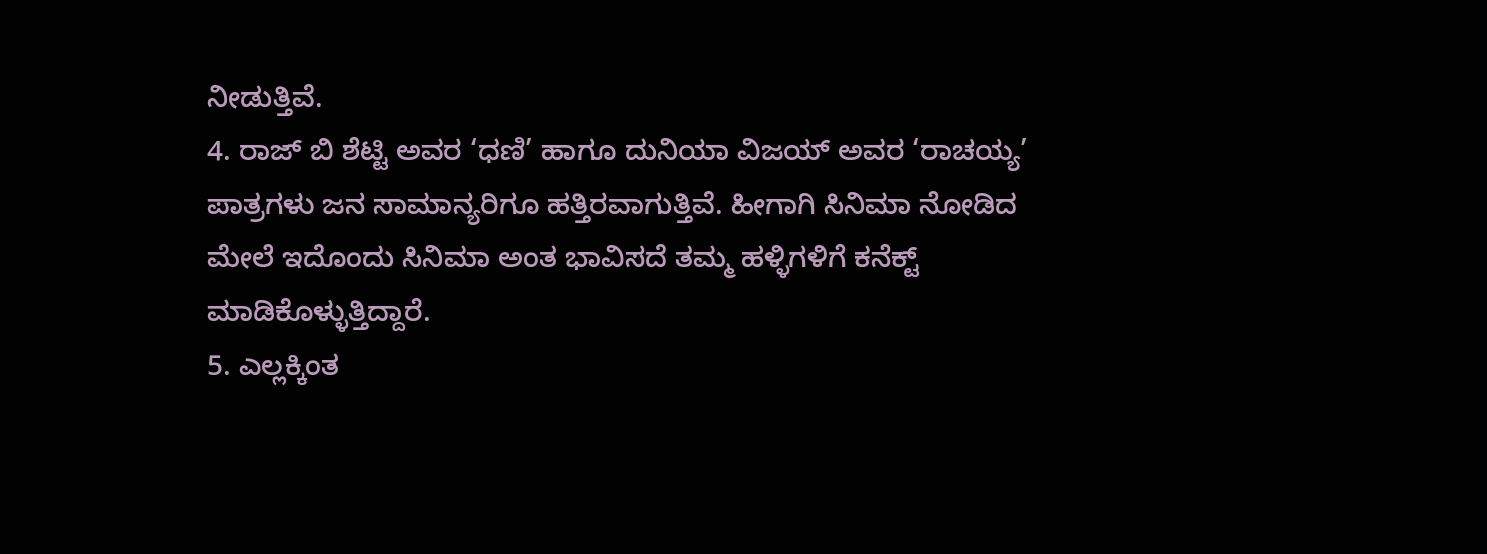ನೀಡುತ್ತಿವೆ.
4. ರಾಜ್ ಬಿ ಶೆಟ್ಟಿ ಅವರ ‘ಧಣಿ’ ಹಾಗೂ ದುನಿಯಾ ವಿಜಯ್ ಅವರ ‘ರಾಚಯ್ಯ’ ಪಾತ್ರಗಳು ಜನ ಸಾಮಾನ್ಯರಿಗೂ ಹತ್ತಿರವಾಗುತ್ತಿವೆ. ಹೀಗಾಗಿ ಸಿನಿಮಾ ನೋಡಿದ ಮೇಲೆ ಇದೊಂದು ಸಿನಿಮಾ ಅಂತ ಭಾವಿಸದೆ ತಮ್ಮ ಹಳ್ಳಿಗಳಿಗೆ ಕನೆಕ್ಟ್ ಮಾಡಿಕೊಳ್ಳುತ್ತಿದ್ದಾರೆ.
5. ಎಲ್ಲಕ್ಕಿಂತ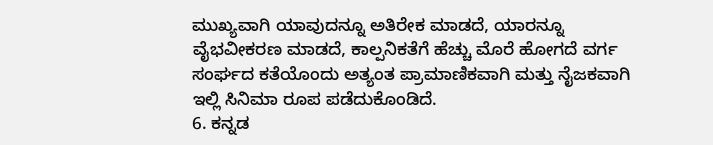ಮುಖ್ಯವಾಗಿ ಯಾವುದನ್ನೂ ಅತಿರೇಕ ಮಾಡದೆ, ಯಾರನ್ನೂ ವೈಭವೀಕರಣ ಮಾಡದೆ, ಕಾಲ್ಪನಿಕತೆಗೆ ಹೆಚ್ಚು ಮೊರೆ ಹೋಗದೆ ವರ್ಗ ಸಂರ್ಘದ ಕತೆಯೊಂದು ಅತ್ಯಂತ ಪ್ರಾಮಾಣಿಕವಾಗಿ ಮತ್ತು ನೈಜಕವಾಗಿ ಇಲ್ಲಿ ಸಿನಿಮಾ ರೂಪ ಪಡೆದುಕೊಂಡಿದೆ.
6. ಕನ್ನಡ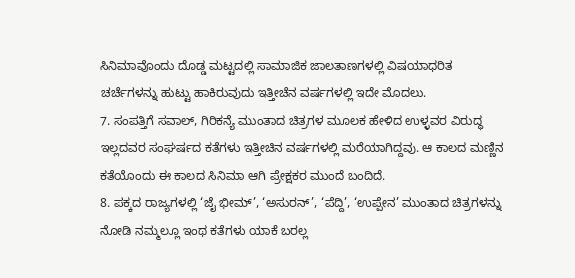ಸಿನಿಮಾವೊಂದು ದೊಡ್ಡ ಮಟ್ಟದಲ್ಲಿ ಸಾಮಾಜಿಕ ಜಾಲತಾಣಗಳಲ್ಲಿ ವಿಷಯಾಧರಿತ ಚರ್ಚೆಗಳನ್ನು ಹುಟ್ಟು ಹಾಕಿರುವುದು ಇತ್ತೀಚೆನ ವರ್ಷಗಳಲ್ಲಿ ಇದೇ ಮೊದಲು.
7. ಸಂಪತ್ತಿಗೆ ಸವಾಲ್, ಗಿರಿಕನ್ಯೆ ಮುಂತಾದ ಚಿತ್ರಗಳ ಮೂಲಕ ಹೇಳಿದ ಉಳ್ಳವರ ವಿರುದ್ಧ ಇಲ್ಲದವರ ಸಂಘರ್ಷದ ಕತೆಗಳು ಇತ್ತೀಚಿನ ವರ್ಷಗಳಲ್ಲಿ ಮರೆಯಾಗಿದ್ದವು. ಆ ಕಾಲದ ಮಣ್ಣಿನ ಕತೆಯೊಂದು ಈ ಕಾಲದ ಸಿನಿಮಾ ಆಗಿ ಪ್ರೇಕ್ಷಕರ ಮುಂದೆ ಬಂದಿದೆ.
8. ಪಕ್ಕದ ರಾಜ್ಯಗಳಲ್ಲಿ ‘ಜೈ ಭೀಮ್’, ‘ಅಸುರನ್’, ‘ಪೆದ್ದಿ’, ‘ಉಪ್ಪೇನ’ ಮುಂತಾದ ಚಿತ್ರಗಳನ್ನು ನೋಡಿ ನಮ್ಮಲ್ಲೂ ಇಂಥ ಕತೆಗಳು ಯಾಕೆ ಬರಲ್ಲ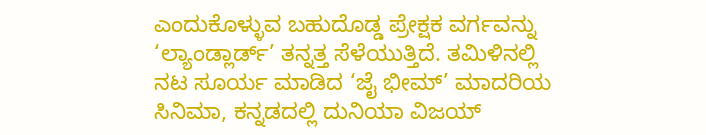ಎಂದುಕೊಳ್ಳುವ ಬಹುದೊಡ್ಡ ಪ್ರೇಕ್ಷಕ ವರ್ಗವನ್ನು ‘ಲ್ಯಾಂಡ್ಲಾರ್ಡ್’ ತನ್ನತ್ತ ಸೆಳೆಯುತ್ತಿದೆ. ತಮಿಳಿನಲ್ಲಿ ನಟ ಸೂರ್ಯ ಮಾಡಿದ ‘ಜೈ ಭೀಮ್’ ಮಾದರಿಯ ಸಿನಿಮಾ, ಕನ್ನಡದಲ್ಲಿ ದುನಿಯಾ ವಿಜಯ್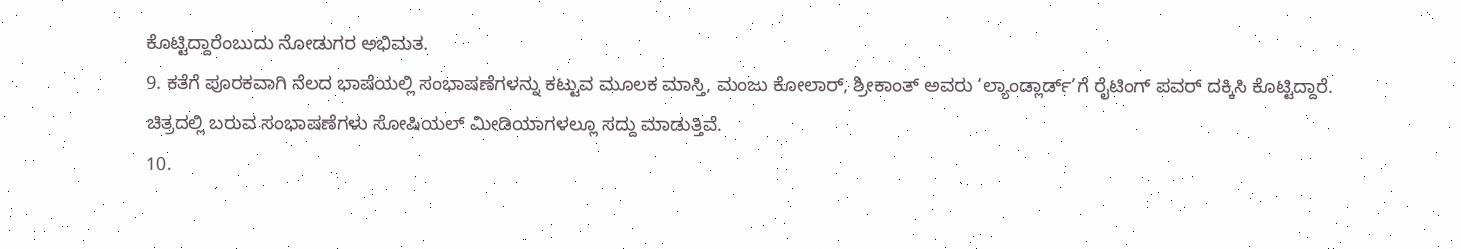ಕೊಟ್ಟಿದ್ದಾರೆಂಬುದು ನೋಡುಗರ ಅಭಿಮತ.
9. ಕತೆಗೆ ಪೂರಕವಾಗಿ ನೆಲದ ಭಾಷೆಯಲ್ಲಿ ಸಂಭಾಷಣೆಗಳನ್ನು ಕಟ್ಟುವ ಮೂಲಕ ಮಾಸ್ತಿ, ಮಂಜು ಕೋಲಾರ್, ಶ್ರೀಕಾಂತ್ ಅವರು ‘ಲ್ಯಾಂಡ್ಲಾರ್ಡ್’ಗೆ ರೈಟಿಂಗ್ ಪವರ್ ದಕ್ಕಿಸಿ ಕೊಟ್ಟಿದ್ದಾರೆ. ಚಿತ್ರದಲ್ಲಿ ಬರುವ ಸಂಭಾಷಣೆಗಳು ಸೋಷಿಯಲ್ ಮೀಡಿಯಾಗಳಲ್ಲೂ ಸದ್ದು ಮಾಡುತ್ತಿವೆ.
10.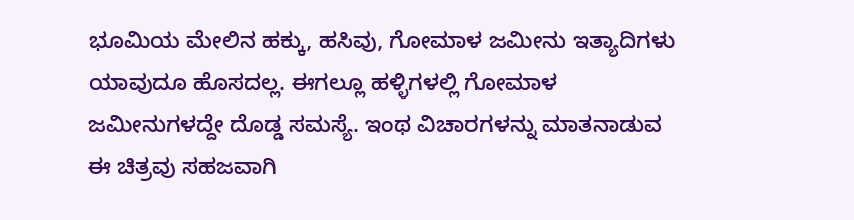ಭೂಮಿಯ ಮೇಲಿನ ಹಕ್ಕು, ಹಸಿವು, ಗೋಮಾಳ ಜಮೀನು ಇತ್ಯಾದಿಗಳು ಯಾವುದೂ ಹೊಸದಲ್ಲ. ಈಗಲ್ಲೂ ಹಳ್ಳಿಗಳಲ್ಲಿ ಗೋಮಾಳ ಜಮೀನುಗಳದ್ದೇ ದೊಡ್ಡ ಸಮಸ್ಯೆ. ಇಂಥ ವಿಚಾರಗಳನ್ನು ಮಾತನಾಡುವ ಈ ಚಿತ್ರವು ಸಹಜವಾಗಿ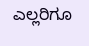ಎಲ್ಲರಿಗೂ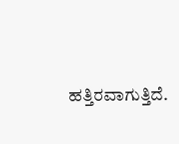ಹತ್ತಿರವಾಗುತ್ತಿದೆ.